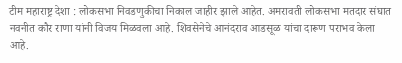टीम महाराष्ट्र देशा : लोकसभा निवडणुकीचा निकाल जाहीर झाले आहेत. अमरावती लोकसभा मतदार संघात नवनीत कौर राणा यांनी विजय मिळवला आहे. शिवसेनेचे आनंदराव आडसूळ यांचा दारूण पराभव केला आहे.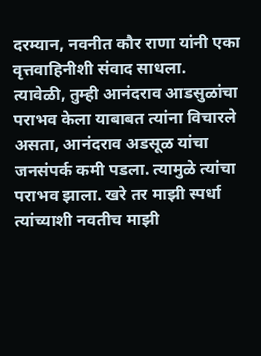दरम्यान, नवनीत कौर राणा यांनी एका वृत्तवाहिनीशी संवाद साधला. त्यावेळी, तुम्ही आनंदराव आडसुळांचा पराभव केला याबाबत त्यांना विचारले असता, आनंदराव अडसूळ यांचा जनसंपर्क कमी पडला. त्यामुळे त्यांचा पराभव झाला. खरे तर माझी स्पर्धा त्यांच्याशी नवतीच माझी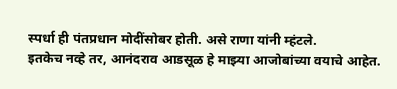स्पर्धा ही पंतप्रधान मोदींसोबर होती. असे राणा यांनी म्हंटले.
इतकेच नव्हे तर, आनंदराव आडसूळ हे माझ्या आजोबांच्या वयाचे आहेत.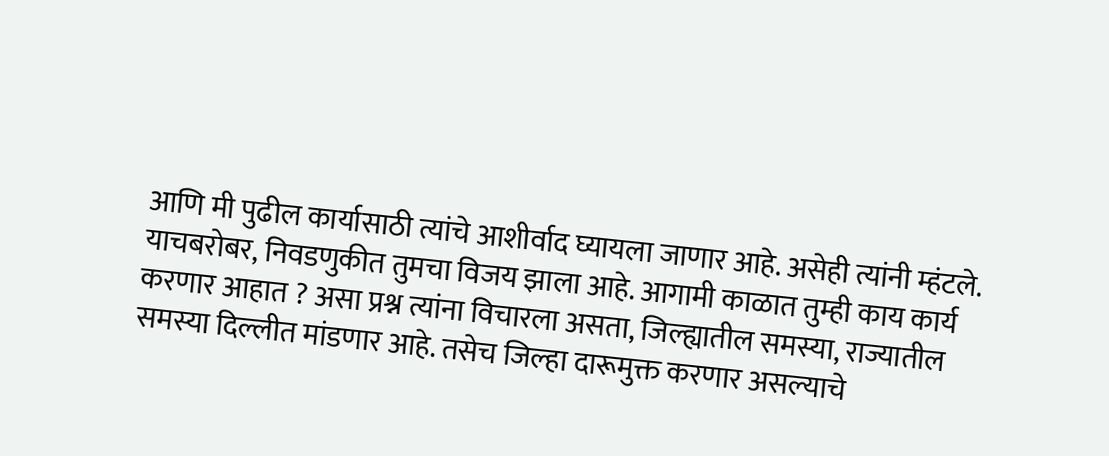आणि मी पुढील कार्यासाठी त्यांचे आशीर्वाद घ्यायला जाणार आहे. असेही त्यांनी म्हंटले.
याचबरोबर, निवडणुकीत तुमचा विजय झाला आहे. आगामी काळात तुम्ही काय कार्य करणार आहात ? असा प्रश्न त्यांना विचारला असता, जिल्ह्यातील समस्या, राज्यातील समस्या दिल्लीत मांडणार आहे. तसेच जिल्हा दारूमुक्त करणार असल्याचे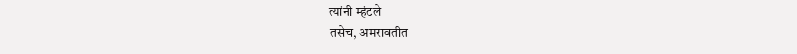त्यांनी म्हंटले
तसेच, अमरावतीत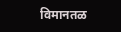विमानतळ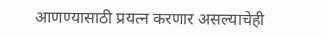आणण्यासाठी प्रयत्न करणार असल्याचेही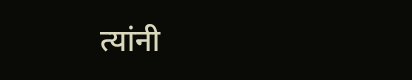त्यांनी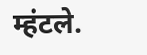म्हंटले.